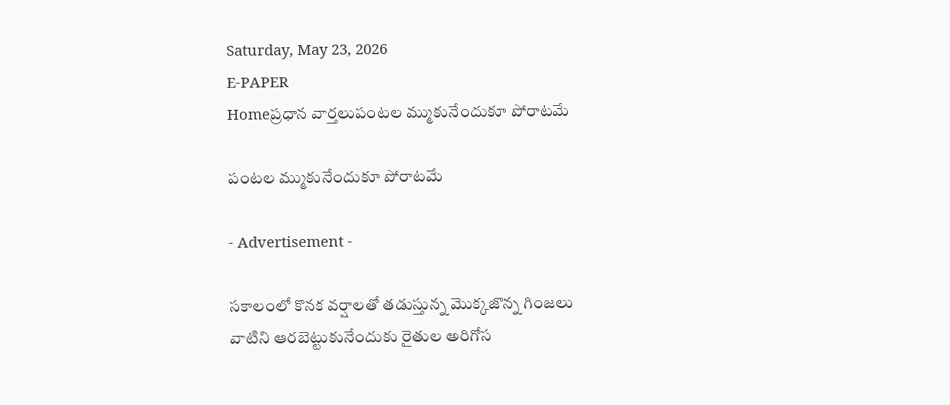Saturday, May 23, 2026
E-PAPER
Homeప్రధాన వార్తలుపంటల మ్ముకునేందుకూ పోరాటమే

పంటల మ్ముకునేందుకూ పోరాటమే

- Advertisement -

సకాలంలో కొనక వర్షాలతో తడుస్తున్న మొక్కజొన్న గింజలు
వాటిని ఆరబెట్టుకునేందుకు రైతుల అరిగోస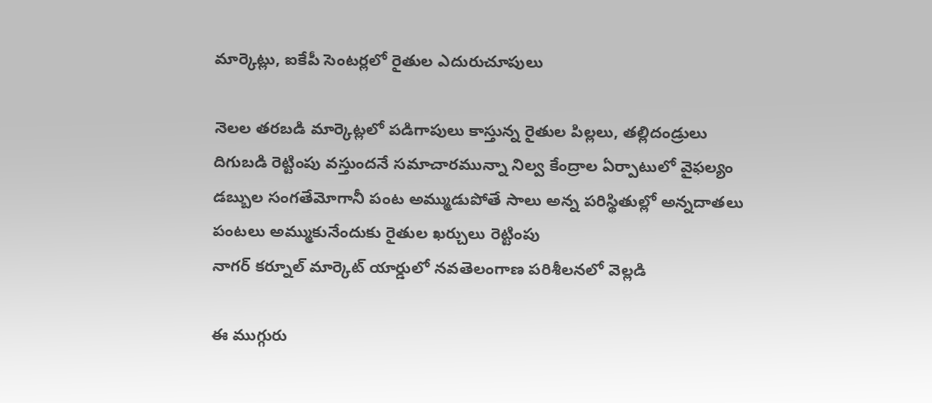మార్కెట్లు, ఐకేపీ సెంటర్లలో రైతుల ఎదురుచూపులు

నెలల తరబడి మార్కెట్లలో పడిగాపులు కాస్తున్న రైతుల పిల్లలు, తల్లిదండ్రులు
దిగుబడి రెట్టింపు వస్తుందనే సమాచారమున్నా నిల్వ కేంద్రాల ఏర్పాటులో వైఫల్యం
డబ్బుల సంగతేమోగానీ పంట అమ్ముడుపోతే సాలు అన్న పరిస్థితుల్లో అన్నదాతలు
పంటలు అమ్ముకునేందుకు రైతుల ఖర్చులు రెట్టింపు
నాగర్‌ కర్నూల్‌ మార్కెట్‌ యార్డులో నవతెలంగాణ పరిశీలనలో వెల్లడి

ఈ ముగ్గురు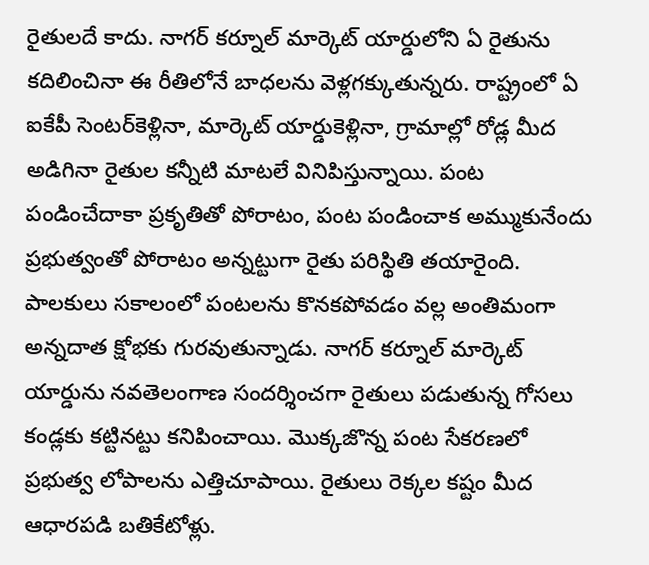రైతుల‌దే కాదు. నాగ‌ర్ క‌ర్నూల్ మార్కెట్ యార్డులోని ఏ రైతును క‌దిలించినా ఈ రీతిలోనే బాధలను వెళ్లగక్కుతున్నరు. రాష్ట్రంలో ఏ ఐకేపీ సెంట‌ర్‌కెళ్లినా, మార్కెట్ యార్డుకెళ్లినా, గ్రామాల్లో రోడ్ల మీద అడిగినా రైతుల క‌న్నీటి మాట‌లే వినిపిస్తున్నాయి. పంట పండించేదాకా ప్ర‌కృతితో పోరాటం, పంట పండించాక అమ్ముకునేందు ప్ర‌భుత్వంతో పోరాటం అన్నట్టుగా రైతు పరిస్థితి తయారైంది. పాల‌కులు స‌కాలంలో పంట‌లను కొన‌క‌పోవ‌డం వ‌ల్ల అంతిమంగా అన్న‌దాత‌ క్షోభకు గురవుతున్నాడు. నాగ‌ర్ క‌ర్నూల్ మార్కెట్ యార్డును నవతెలంగాణ సందర్శించగా రైతులు ప‌డుతున్న గోస‌లు కండ్లకు కట్టినట్టు క‌నిపించాయి. మొక్క‌జొన్న పంట సేక‌ర‌ణ‌లో ప్ర‌భుత్వ లోపాలను ఎత్తిచూపాయి. రైతులు రెక్క‌ల క‌ష్టం మీద ఆధార‌ప‌డి బ‌తికేటోళ్లు.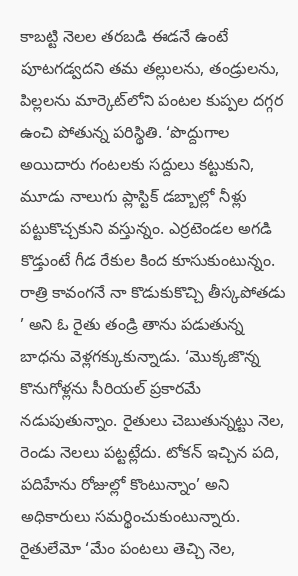కాబ‌ట్టి నెల‌ల త‌ర‌బ‌డి ఈడ‌నే ఉంటే పూట‌గ‌డ్వ‌ద‌ని త‌మ త‌ల్లుల‌ను, తండ్రుల‌ను, పిల్ల‌ల‌ను మార్కెట్‌‌లోని పంట‌ల కుప్పల ద‌గ్గ‌ర ఉంచి పోతున్న ప‌రిస్థితి. ‘పొద్దుగాల అయిదారు గంట‌ల‌కు స‌ద్దులు క‌ట్టుకుని, మూడు నాలుగు ప్లాస్టిక్ డ‌బ్బాల్లో నీళ్లు ప‌ట్టుకొచ్చ‌కుని వ‌స్తున్నం. ఎర్ర‌టెండ‌ల అగ‌డి కొడ్తుంటే గీడ రేకుల కింద కూసుకుంటున్నం. రాత్రి కావంగ‌నే నా కొడుకుకొచ్చి తీస్కపోతడు ’ అని ఓ రైతు తండ్రి తాను ప‌డుతున్న బాధ‌ను వెళ్ల‌గ‌క్కుకున్నాడు. ‘మొక్క‌జొన్న కొనుగోళ్ల‌ను సీరియ‌ల్ ప్ర‌కార‌మే న‌డుపుతున్నాం. రైతులు చెబుతున్న‌ట్టు నెల, రెండు నెల‌లు ప‌ట్ట‌ట్లేదు. టోక‌న్ ఇచ్చిన ప‌ది, ప‌దిహేను రోజుల్లో కొంటున్నాం’ అని అధికారులు స‌మ‌ర్థించుకుంటున్నారు. రైతులేమో ‘మేం పంట‌లు తెచ్చి నెల‌,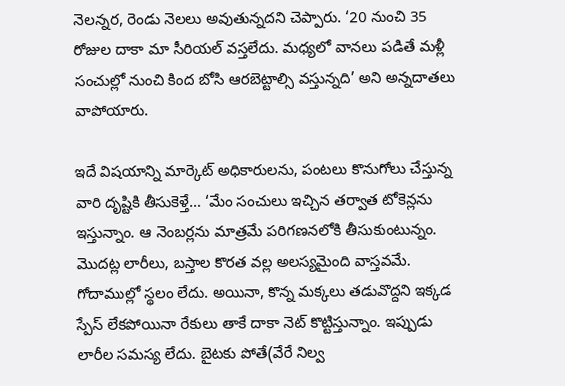నెల‌న్న‌ర‌, రెండు నెల‌లు అవుతున్న‌దని చెప్పారు. ‘20 నుంచి 35 రోజుల దాకా మా సీరియ‌ల్ వ‌స్త‌లేదు. మ‌ధ్య‌లో వాన‌లు ప‌డితే మ‌ళ్లీ సంచుల్లో నుంచి కింద బోసి ఆర‌బెట్టాల్సి వ‌స్తున్న‌ది’ అని అన్నదాతలు వాపోయారు.

ఇదే విష‌యాన్ని మార్కెట్ అధికారులను, పంటలు కొనుగోలు చేస్తున్న వారి దృష్టికి తీసుకెళ్తే… ‘మేం సంచులు ఇచ్చిన త‌ర్వాత టోకెన్ల‌ను ఇస్తున్నాం. ఆ నెంబ‌ర్ల‌ను మాత్రమే ప‌రిగ‌ణ‌న‌లోకి తీసుకుంటున్నం. మొద‌ట్ల లారీలు, బ‌స్తాల కొర‌త వ‌ల్ల అల‌స్య‌మైంది వాస్త‌వ‌మే. గోదాముల్లో స్థ‌లం లేదు. అయినా, కొన్న మక్క‌లు త‌డువొద్ద‌ని ఇక్కడ స్పేస్ లేక‌పోయినా రేకులు తాకే దాకా నెట్ కొట్టిస్తున్నాం. ఇప్పుడు లారీల స‌మ‌స్య లేదు. బైట‌కు పోతే(వేరే నిల్వ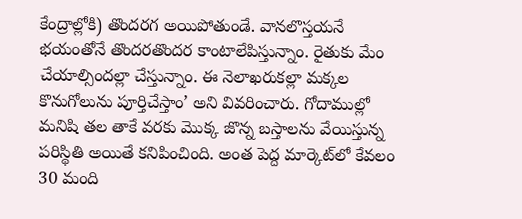కేంద్రాల్లోకి) తొంద‌ర‌గ అయిపోతుండే. వానలొస్తయనే భయంతోనే తొందరతొందర కాంటాలేపిస్తున్నాం. రైతుకు మేం చేయాల్సిందల్లా చేస్తున్నాం. ఈ నెలాఖరుకల్లా మక్కల కొనుగోలును పూర్తిచేస్తాం’ అని వివ‌రించారు. గోదాముల్లో మ‌నిషి త‌ల తాకే వ‌ర‌కు మొక్క జొన్న బ‌స్తాల‌ను వేయిస్తున్న పరిస్థితి అయితే కనిపించింది. అంత‌ పెద్ద మార్కెట్‌లో కేవ‌లం 30 మంది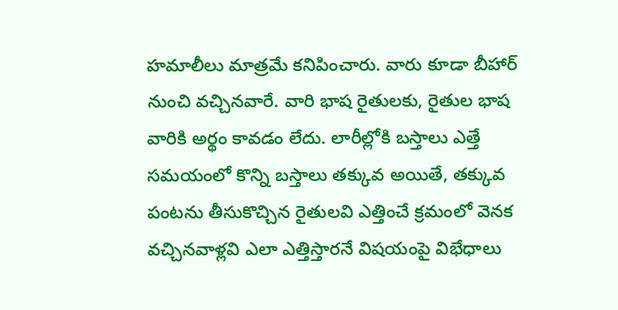హ‌మాలీలు మాత్ర‌మే క‌నిపించారు. వారు కూడా బీహార్ నుంచి వ‌చ్చిన‌వారే. వారి భాష రైతుల‌కు, రైతుల భాష వారికి అర్థం కావ‌డం లేదు. లారీల్లోకి బ‌స్తాలు ఎత్తే స‌మ‌యంలో కొన్ని బస్తాలు త‌క్కువ అయితే, త‌క్కువ పంట‌ను తీసుకొచ్చిన రైతుల‌వి ఎత్తించే క్రమంలో వెనక వచ్చినవాళ్లవి ఎలా ఎత్తిస్తారనే విషయంపై విభేధాలు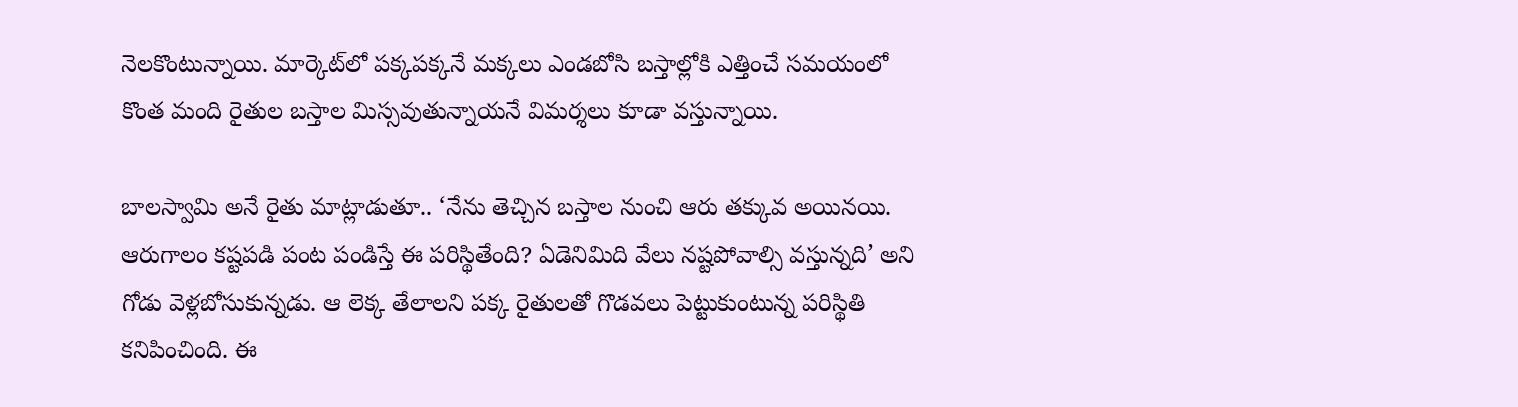నెలకొంటున్నాయి. మార్కెట్‌లో ప‌క్క‌ప‌క్క‌నే మక్క‌లు ఎండ‌బోసి బస్తాల్లోకి ఎత్తించే స‌మ‌యంలో కొంత మంది రైతుల బ‌స్తాల మిస్సవుతున్నాయ‌నే విమ‌ర్శ‌లు కూడా వ‌స్తున్నాయి.

బాల‌స్వామి అనే రైతు మాట్లాడుతూ.. ‘నేను తెచ్చిన బ‌స్తాల నుంచి ఆరు త‌క్కువ అయిన‌యి. ఆరుగాలం కష్టపడి పంట పండిస్తే ఈ పరిస్థితేంది? ఏడెనిమిది వేలు నష్టపోవాల్సి వస్తున్నది’ అని గోడు వెళ్ల‌బోసుకున్న‌డు. ఆ లెక్క తేలాల‌ని ప‌క్క రైతుల‌తో గొడ‌వ‌లు పెట్టుకుంటున్న ప‌రిస్థితి కనిపించింది. ఈ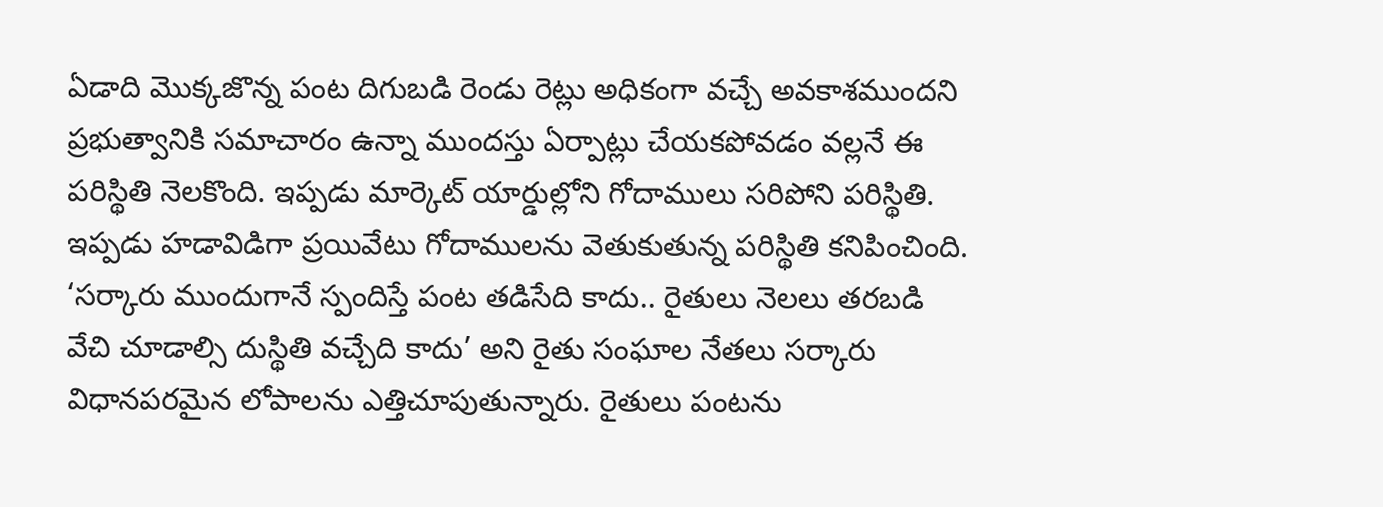ఏడాది మొక్క‌జొన్న పంట దిగుబ‌డి రెండు రెట్లు అధికంగా వ‌చ్చే అవ‌కాశ‌ముంద‌ని ప్ర‌భుత్వానికి సమాచారం ఉన్నా ముందస్తు ఏర్పాట్లు చేయకపోవడం వల్లనే ఈ పరిస్థితి నెలకొంది. ఇప్పడు మార్కెట్ యార్డుల్లోని గోదాములు స‌రిపోని ప‌రిస్థితి. ఇప్ప‌డు హ‌డావిడిగా ప్ర‌యివేటు గోదాముల‌ను వెతుకుతున్న ప‌రిస్థితి క‌నిపించింది. ‘స‌ర్కారు ముందుగానే స్పందిస్తే పంట త‌డిసేది కాదు.. రైతులు నెల‌లు త‌ర‌బ‌డి వేచి చూడాల్సి దుస్థితి వ‌చ్చేది కాదు’ అని రైతు సంఘాల నేతలు సర్కారు విధానపరమైన లోపాలను ఎత్తిచూపుతున్నారు. రైతులు పంటను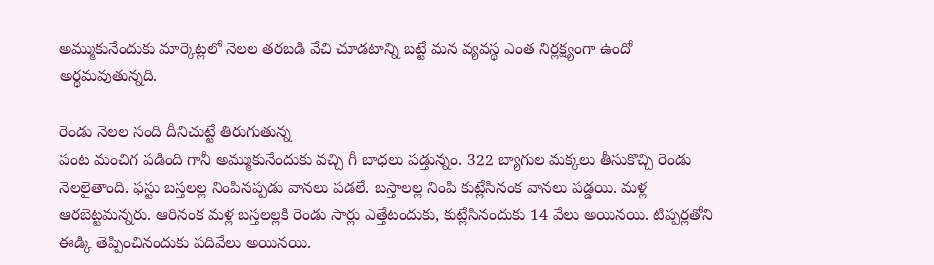అమ్ముకునేందుకు మార్కెట్ల‌లో నెల‌ల త‌ర‌బ‌డి వేచి చూడ‌టాన్ని బ‌ట్టే మ‌న వ్య‌వ‌స్థ ఎంత నిర్ల‌క్ష్యంగా ఉందో అర్థ‌మ‌వుతున్న‌ది.

రెండు నెల‌ల సంది దీనిచుట్టే తిరుగుతున్న‌
పంట మంచిగ‌ ప‌డింది గానీ అమ్ముకునేందుకు వ‌చ్చి గీ బాధ‌లు ప‌డ్తున్నం. 322 బ్యాగుల మక్క‌లు తీసుకొచ్చి రెండు నెల‌లైతాంది. ఫ‌స్టు బ‌స్త‌ల‌ల్ల నింపిన‌ప్ప‌డు వాన‌లు ప‌డ‌లే. బ‌స్తాలల్ల‌ నింపి కుట్లేసినంక వాన‌లు ప‌డ్డ‌యి. మ‌ళ్ల ఆర‌బెట్ట‌మ‌న్న‌రు. ఆరినంక మ‌ళ్ల బ‌స్త‌లల్ల‌కి రెండు సార్లు ఎత్తేటందుకు, కుట్లేసినందుకు 14 వేలు అయిన‌యి. టిప్ప‌ర్ల‌తోని ఈడ్కి తెప్పించినందుకు ప‌దివేలు అయిన‌యి.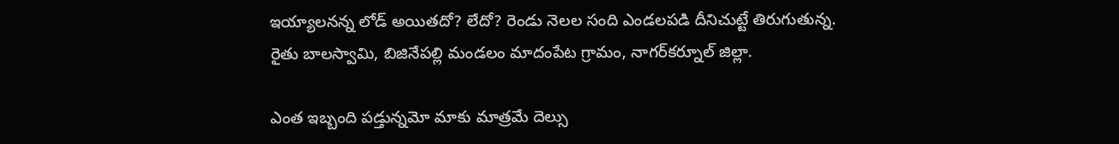ఇయ్యాల‌న‌న్న లోడ్ అయితదో? లేదో? రెండు నెల‌ల సంది ఎండ‌ల‌ప‌డి దీనిచుట్టే తిరుగుతున్న‌.
రైతు బాల‌స్వామి, బిజినేప‌ల్లి మండ‌లం మాదంపేట గ్రామం, నాగ‌ర్‌క‌ర్నూల్ జిల్లా.

ఎంత ఇబ్బంది పడ్తున్నమో మాకు మాత్రమే దెల్సు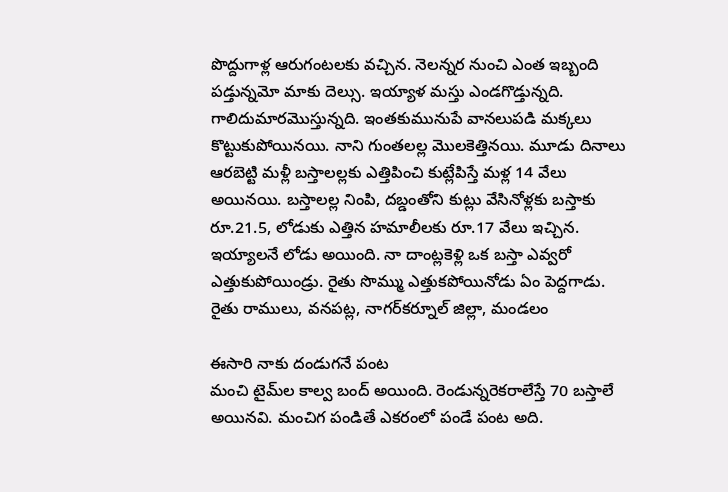పొద్దుగాళ్ల ఆరుగంట‌ల‌కు వ‌చ్చిన‌. నెల‌న్న‌ర నుంచి ఎంత ఇబ్బంది ప‌డ్తున్న‌మో మాకు దెల్సు. ఇయ్యాళ మ‌స్తు ఎండ‌గొడ్తున్న‌ది. గాలిదుమార‌మొస్తున్న‌ది. ఇంతకుమునుపే వానలుపడి మక్క‌లు కొట్టుకుపోయిన‌యి. నాని గుంత‌ల‌ల్ల మొల‌కెత్తిన‌యి. మూడు దినాలు ఆర‌బెట్టి మ‌ళ్లీ బ‌స్తాలల్లకు ఎత్తిపించి కుట్లేపిస్తే మ‌ళ్ల 14 వేలు అయిన‌యి. బ‌స్తాల‌ల్ల నింపి, ద‌బ్డంతోని కుట్లు వేసినోళ్ల‌కు బ‌స్తాకు రూ.21.5, లోడుకు ఎత్తిన హ‌మాలీల‌కు రూ.17 వేలు ఇచ్చిన‌. ఇయ్యాల‌నే లోడు అయింది. నా దాంట్ల‌కెళ్లి ఒక బ‌స్తా ఎవ్వ‌రో ఎత్తుకుపోయిండ్రు. రైతు సొమ్ము ఎత్తుకపోయినోడు ఏం పెద్ద‌గాడు.
రైతు రాములు, వనపట్ల, నాగ‌ర్‌క‌ర్నూల్ జిల్లా, మండ‌లం

ఈసారి నాకు దండుగ‌నే పంట
మంచి టైమ్‌ల కాల్వ బంద్ అయింది. రెండున్న‌రెక‌రాలేస్తే 70 బ‌స్తాలే అయిన‌వి. మంచిగ పండితే ఎక‌రంలో పండే పంట అది.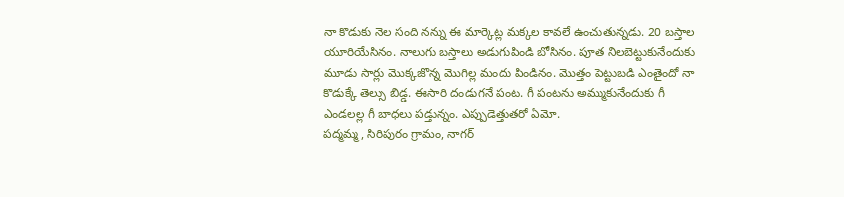నా కొడుకు నెల సంది నన్ను ఈ మార్కెట్ల మక్క‌ల కావ‌లే ఉంచుతున్న‌డు. 20 బ‌స్తాల యూరియేసినం. నాలుగు బ‌స్తాలు అడుగుపిండి బోసినం. పూత నిల‌బెట్టుకునేందుకు మూడు సార్లు మొక్కజొన్న మొగిల్ల మందు పిండినం. మొత్తం పెట్టుబ‌డి ఎంతైందో నా కొడుక్కే తెల్సు బిడ్డ‌. ఈసారి దండుగ‌నే పంట‌. గీ పంట‌ను అమ్ముకునేందుకు గీ ఎండ‌ల‌ల్ల గీ బాధ‌లు ప‌డ్తున్నం. ఎప్పుడెత్తుత‌రో ఏమో.
ప‌ద్మ‌మ్మ, సిరిపురం గ్రామం, నాగ‌ర్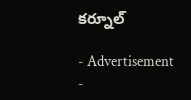క‌ర్నూల్‌

- Advertisement -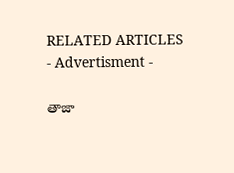RELATED ARTICLES
- Advertisment -

తాజా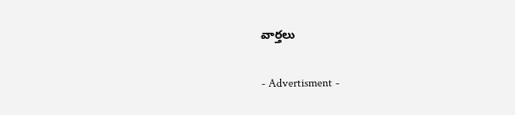వార్తలు

- Advertisment -